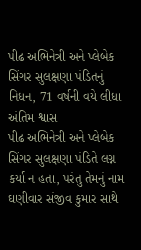પીઢ અભિનેત્રી અને પ્લેબેક સિંગર સુલક્ષણા પંડિતનું નિધન, 71 વર્ષની વયે લીધા અંતિમ શ્વાસ
પીઢ અભિનેત્રી અને પ્લેબેક સિંગર સુલક્ષણા પંડિતે લગ્ન કર્યા ન હતા, પરંતુ તેમનું નામ ઘણીવાર સંજીવ કુમાર સાથે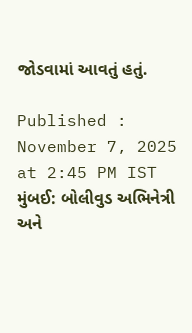જોડવામાં આવતું હતું.

Published : November 7, 2025 at 2:45 PM IST
મુંબઈ: બોલીવુડ અભિનેત્રી અને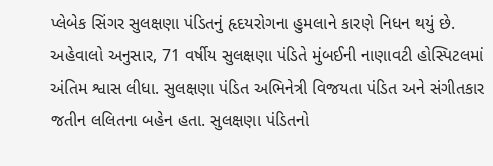પ્લેબેક સિંગર સુલક્ષણા પંડિતનું હૃદયરોગના હુમલાને કારણે નિધન થયું છે. અહેવાલો અનુસાર, 71 વર્ષીય સુલક્ષણા પંડિતે મુંબઈની નાણાવટી હોસ્પિટલમાં અંતિમ શ્વાસ લીધા. સુલક્ષણા પંડિત અભિનેત્રી વિજયતા પંડિત અને સંગીતકાર જતીન લલિતના બહેન હતા. સુલક્ષણા પંડિતનો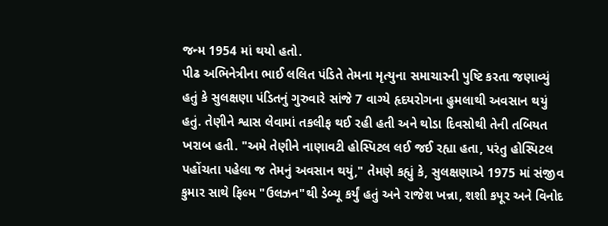જન્મ 1954 માં થયો હતો.
પીઢ અભિનેત્રીના ભાઈ લલિત પંડિતે તેમના મૃત્યુના સમાચારની પુષ્ટિ કરતા જણાવ્યું હતું કે સુલક્ષણા પંડિતનું ગુરુવારે સાંજે 7 વાગ્યે હૃદયરોગના હુમલાથી અવસાન થયું હતું. તેણીને શ્વાસ લેવામાં તકલીફ થઈ રહી હતી અને થોડા દિવસોથી તેની તબિયત ખરાબ હતી. "અમે તેણીને નાણાવટી હોસ્પિટલ લઈ જઈ રહ્યા હતા, પરંતુ હોસ્પિટલ પહોંચતા પહેલા જ તેમનું અવસાન થયું," તેમણે કહ્યું કે, સુલક્ષણાએ 1975 માં સંજીવ કુમાર સાથે ફિલ્મ "ઉલઝન"થી ડેબ્યૂ કર્યું હતું અને રાજેશ ખન્ના, શશી કપૂર અને વિનોદ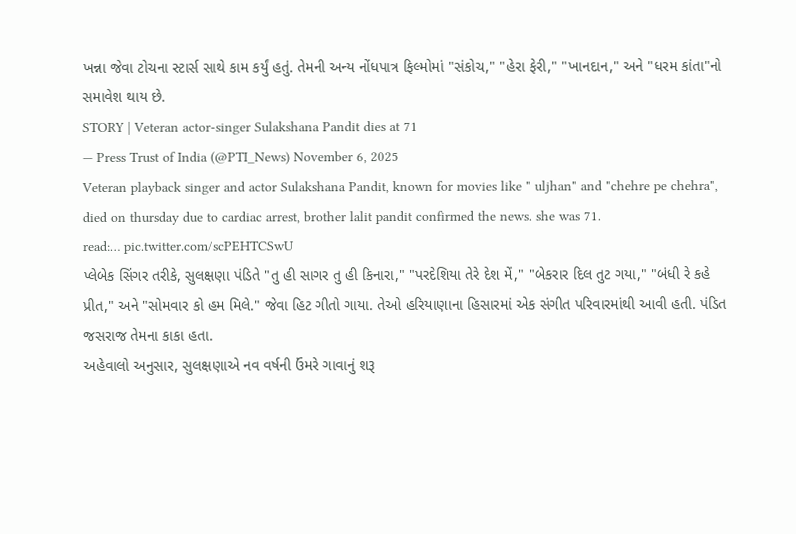ખન્ના જેવા ટોચના સ્ટાર્સ સાથે કામ કર્યું હતું. તેમની અન્ય નોંધપાત્ર ફિલ્મોમાં "સંકોચ," "હેરા ફેરી," "ખાનદાન," અને "ધરમ કાંતા"નો સમાવેશ થાય છે.
STORY | Veteran actor-singer Sulakshana Pandit dies at 71
— Press Trust of India (@PTI_News) November 6, 2025
Veteran playback singer and actor Sulakshana Pandit, known for movies like " uljhan" and "chehre pe chehra", died on thursday due to cardiac arrest, brother lalit pandit confirmed the news. she was 71.
read:… pic.twitter.com/scPEHTCSwU
પ્લેબેક સિંગર તરીકે, સુલક્ષણા પંડિતે "તુ હી સાગર તુ હી કિનારા," "પરદેશિયા તેરે દેશ મેં," "બેકરાર દિલ તુટ ગયા," "બંધી રે કહે પ્રીત," અને "સોમવાર કો હમ મિલે." જેવા હિટ ગીતો ગાયા. તેઓ હરિયાણાના હિસારમાં એક સંગીત પરિવારમાંથી આવી હતી. પંડિત જસરાજ તેમના કાકા હતા.
અહેવાલો અનુસાર, સુલક્ષણાએ નવ વર્ષની ઉંમરે ગાવાનું શરૂ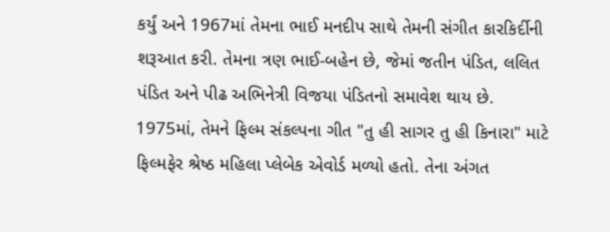કર્યું અને 1967માં તેમના ભાઈ મનદીપ સાથે તેમની સંગીત કારકિર્દીની શરૂઆત કરી. તેમના ત્રણ ભાઈ-બહેન છે, જેમાં જતીન પંડિત, લલિત પંડિત અને પીઢ અભિનેત્રી વિજયા પંડિતનો સમાવેશ થાય છે.
1975માં, તેમને ફિલ્મ સંકલ્પના ગીત "તુ હી સાગર તુ હી કિનારા" માટે ફિલ્મફેર શ્રેષ્ઠ મહિલા પ્લેબેક એવોર્ડ મળ્યો હતો. તેના અંગત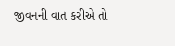જીવનની વાત કરીએ તો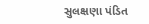સુલક્ષણા પંડિત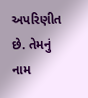અપરિણીત છે. તેમનું નામ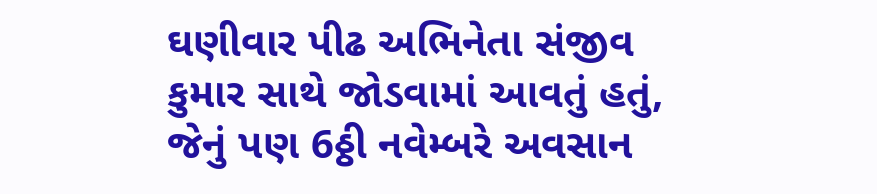ઘણીવાર પીઢ અભિનેતા સંજીવ કુમાર સાથે જોડવામાં આવતું હતું, જેનું પણ 6ઠ્ઠી નવેમ્બરે અવસાન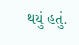થયું હતું.